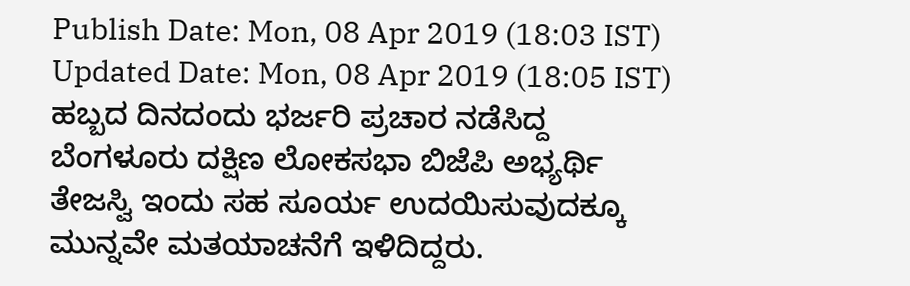Publish Date: Mon, 08 Apr 2019 (18:03 IST)
Updated Date: Mon, 08 Apr 2019 (18:05 IST)
ಹಬ್ಬದ ದಿನದಂದು ಭರ್ಜರಿ ಪ್ರಚಾರ ನಡೆಸಿದ್ದ ಬೆಂಗಳೂರು ದಕ್ಷಿಣ ಲೋಕಸಭಾ ಬಿಜೆಪಿ ಅಭ್ಯರ್ಥಿ ತೇಜಸ್ವಿ ಇಂದು ಸಹ ಸೂರ್ಯ ಉದಯಿಸುವುದಕ್ಕೂ ಮುನ್ನವೇ ಮತಯಾಚನೆಗೆ ಇಳಿದಿದ್ದರು.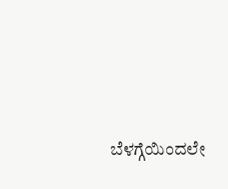ಬೆಳಗ್ಗೆಯಿಂದಲೇ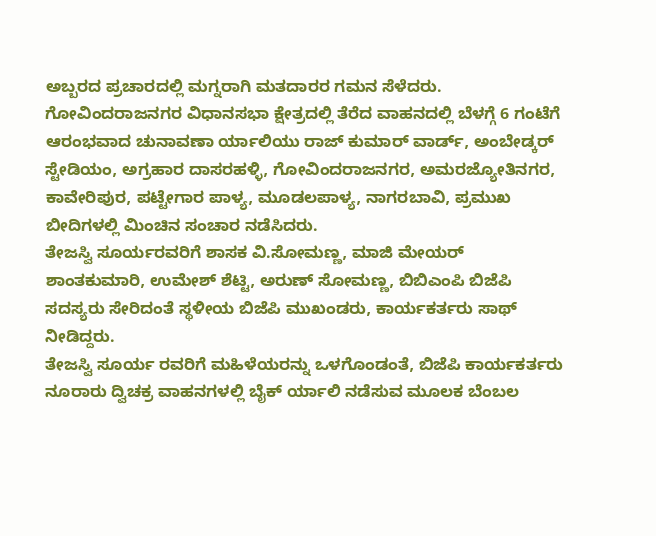ಅಬ್ಬರದ ಪ್ರಚಾರದಲ್ಲಿ ಮಗ್ನರಾಗಿ ಮತದಾರರ ಗಮನ ಸೆಳೆದರು.
ಗೋವಿಂದರಾಜನಗರ ವಿಧಾನಸಭಾ ಕ್ಷೇತ್ರದಲ್ಲಿ ತೆರೆದ ವಾಹನದಲ್ಲಿ ಬೆಳಗ್ಗೆ 6 ಗಂಟೆಗೆ ಆರಂಭವಾದ ಚುನಾವಣಾ ರ್ಯಾಲಿಯು ರಾಜ್ ಕುಮಾರ್ ವಾರ್ಡ್, ಅಂಬೇಡ್ಕರ್ ಸ್ಟೇಡಿಯಂ, ಅಗ್ರಹಾರ ದಾಸರಹಳ್ಳಿ, ಗೋವಿಂದರಾಜನಗರ, ಅಮರಜ್ಯೋತಿನಗರ, ಕಾವೇರಿಪುರ, ಪಟ್ಟೇಗಾರ ಪಾಳ್ಯ, ಮೂಡಲಪಾಳ್ಯ, ನಾಗರಬಾವಿ, ಪ್ರಮುಖ ಬೀದಿಗಳಲ್ಲಿ ಮಿಂಚಿನ ಸಂಚಾರ ನಡೆಸಿದರು.
ತೇಜಸ್ವಿ ಸೂರ್ಯರವರಿಗೆ ಶಾಸಕ ವಿ.ಸೋಮಣ್ಣ, ಮಾಜಿ ಮೇಯರ್ ಶಾಂತಕುಮಾರಿ, ಉಮೇಶ್ ಶೆಟ್ಟಿ, ಅರುಣ್ ಸೋಮಣ್ಣ, ಬಿಬಿಎಂಪಿ ಬಿಜೆಪಿ ಸದಸ್ಯರು ಸೇರಿದಂತೆ ಸ್ಥಳೀಯ ಬಿಜೆಪಿ ಮುಖಂಡರು, ಕಾರ್ಯಕರ್ತರು ಸಾಥ್ ನೀಡಿದ್ದರು.
ತೇಜಸ್ವಿ ಸೂರ್ಯ ರವರಿಗೆ ಮಹಿಳೆಯರನ್ನು ಒಳಗೊಂಡಂತೆ, ಬಿಜೆಪಿ ಕಾರ್ಯಕರ್ತರು ನೂರಾರು ದ್ವಿಚಕ್ರ ವಾಹನಗಳಲ್ಲಿ ಬೈಕ್ ರ್ಯಾಲಿ ನಡೆಸುವ ಮೂಲಕ ಬೆಂಬಲ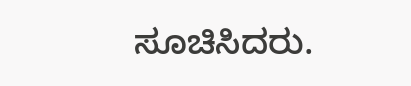ಸೂಚಿಸಿದರು.